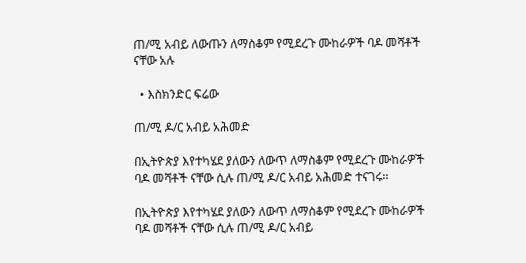ጠ/ሚ አብይ ለውጡን ለማስቆም የሚደረጉ ሙከራዎች ባዶ መሻቶች ናቸው አሉ

  • እስክንድር ፍሬው

ጠ/ሚ ዶ/ር አብይ አሕመድ

በኢትዮጵያ እየተካሄደ ያለውን ለውጥ ለማስቆም የሚደረጉ ሙከራዎች ባዶ መሻቶች ናቸው ሲሉ ጠ/ሚ ዶ/ር አብይ አሕመድ ተናገሩ፡፡

በኢትዮጵያ እየተካሄደ ያለውን ለውጥ ለማስቆም የሚደረጉ ሙከራዎች ባዶ መሻቶች ናቸው ሲሉ ጠ/ሚ ዶ/ር አብይ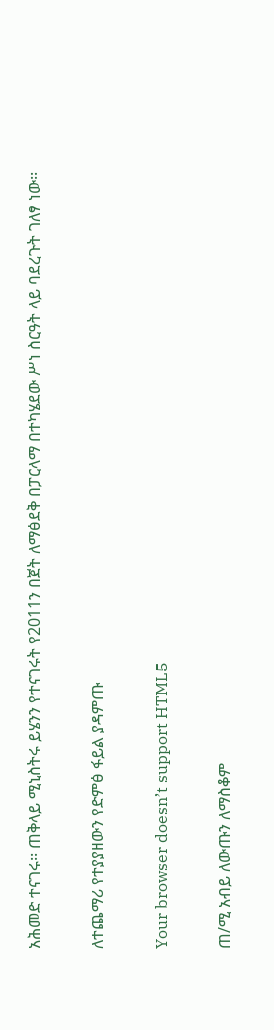አሕመድ ተናገሩ፡፡ ጠቅላይ ሚኒስትሩ ይሄንን የተናገሩት የ2011ን በጀት ለማፅደቅ በፓርላማ በተካሄደው ሥነ ስርዓት ላይ ባደረጉት ገለፃ ነው፡፡

ለተጨማሪ የተያያዘውን የድምፅ ፋይል ያዳምጡ

Your browser doesn’t support HTML5

ጠ/ሚ አብይ ለውጡን ለማስቆም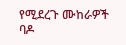የሚደረጉ ሙከራዎች ባዶ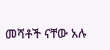መሻቶች ናቸው አሉ